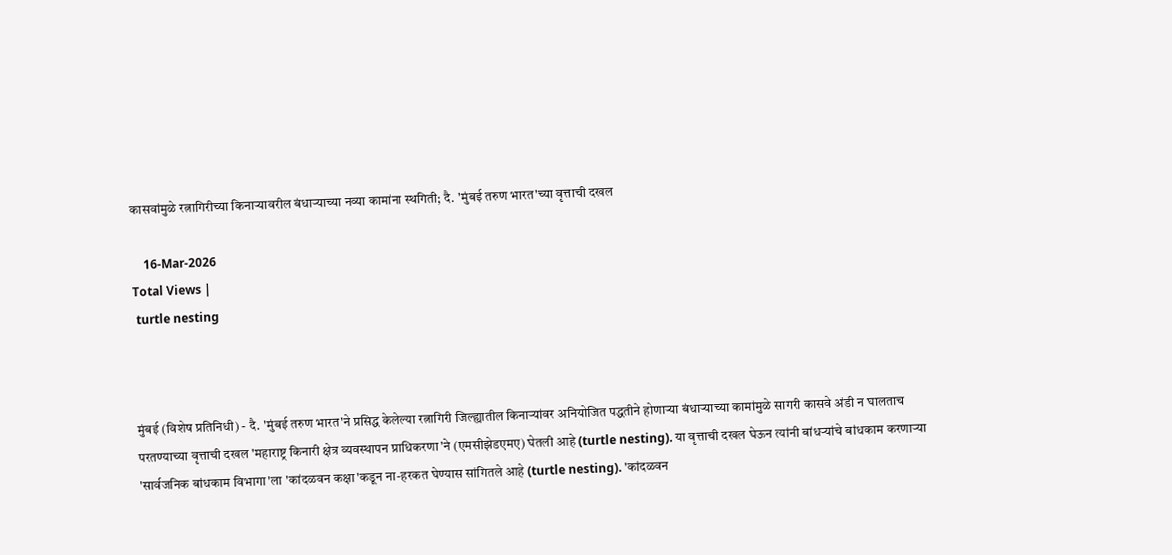कासवांमुळे रत्नागिरीच्या किनाऱ्यावरील बंधाऱ्याच्या नव्या कामांना स्थगिती; दै. 'मुंबई तरुण भारत'च्या वृत्ताची दखल

    16-Mar-2026
Total Views |
 turtle nesting



मुंबई (विशेष प्रतिनिधी) - दै. 'मुंबई तरुण भारत'ने प्रसिद्ध केलेल्या रत्नागिरी जिल्ह्यातील किनाऱ्यांवर अनियोजित पद्धतीने होणाऱ्या बंधाऱ्याच्या कामांमुळे सागरी कासवे अंडी न घालताच परतण्याच्या वृत्ताची दखल 'महाराष्ट्र किनारी क्षेत्र व्यवस्थापन प्राधिकरणा'ने (एमसीझेडएमए) घेतली आहे (turtle nesting). या वृत्ताची दखल घेऊन त्यांनी बांधऱ्यांचे बांधकाम करणाऱ्या 'सार्वजनिक बांधकाम विभागा'ला 'कांदळवन कक्षा'कडून ना-हरकत घेण्यास सांगितले आहे (turtle nesting). 'कांदळवन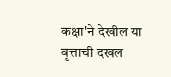कक्षा'ने देखील या वृत्ताची दखल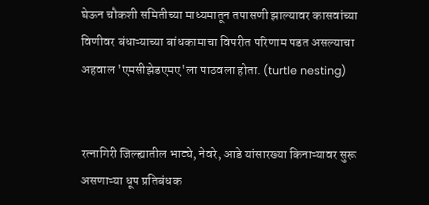घेऊन चौकशी समितीच्या माध्यमातून तपासणी झाल्यावर कासवांच्या विणीवर बंधाऱ्याच्या बांधकामाचा विपरीत परिणाम पडत असल्याचा अहवाल 'एमसीझेडएमए'ला पाठवला होता. (turtle nesting)


रत्नागिरी जिल्ह्यातील भाट्ये, नेवरे, आडे यांसारख्या किनाऱ्यावर सुरू असणाऱ्या धूप प्रतिबंधक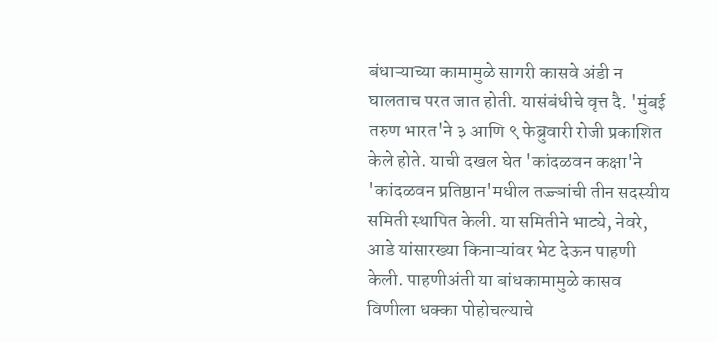बंधाऱ्याच्या कामामुळे सागरी कासवे अंडी न घालताच परत जात होती. यासंबंधीचे वृत्त दै. 'मुंबई तरुण भारत'ने ३ आणि ९ फेब्रुवारी रोजी प्रकाशित केले होते. याची दखल घेत 'कांदळवन कक्षा'ने 'कांदळवन प्रतिष्ठान'मधील तज्ज्ञांची तीन सदस्यीय समिती स्थापित केली. या समितीने भाट्ये, नेवरे, आडे यांसारख्या किनाऱ्यांवर भेट देऊन पाहणी केली. पाहणीअंती या बांधकामामुळे कासव विणीला धक्का पोहोचल्याचे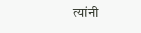त्यांनी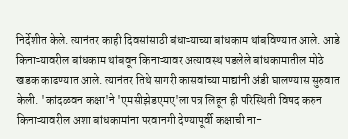निर्देशीत केले. त्यानंतर काही दिवसांसाठी बंधाऱ्याच्या बांधकाम थांबविण्यात आले. आडे किनाऱ्यावरील बांधकाम थांबवून किनाऱ्यावर अत्यावस्थ पडलेले बांधकामातील मोठे खडक काढण्यात आले. त्यानंतर तिथे सागरी कासवांच्या माद्यांनी अंडी घालण्यास सुरुवात केली. 'कांदळवन कक्षा'ने 'एमसीझेडएमए'ला पत्र लिहून ही परिस्थिती विषद करुन किनाऱ्यावरील अशा बांधकामांना परवानगी देण्यापूर्वी कक्षाची ना-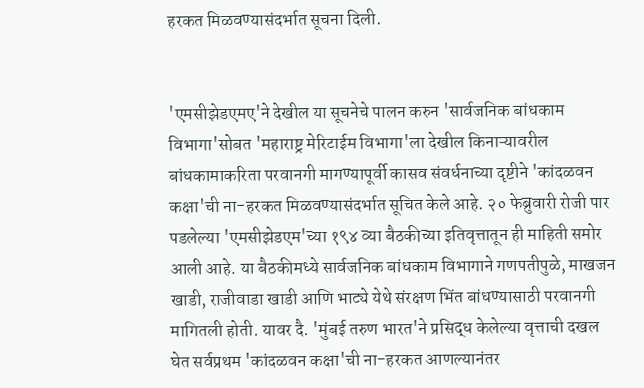हरकत मिळवण्यासंदर्भात सूचना दिली.


'एमसीझेडएमए'ने देखील या सूचनेचे पालन करुन 'सार्वजनिक बांधकाम विभागा'सोबत 'महाराष्ट्र मेरिटाईम विभागा'ला देखील किनाऱ्यावरील बांधकामाकरिता परवानगी मागण्यापूर्वी कासव संवर्धनाच्या दृष्टीने 'कांदळवन कक्षा'ची ना-हरकत मिळवण्यासंदर्भात सूचित केले आहे. २० फेब्रुवारी रोजी पार पडलेल्या 'एमसीझेडएम'च्या १९४ व्या बैठकीच्या इतिवृत्तातून ही माहिती समोर आली आहे. या बैठकीमध्ये सार्वजनिक बांधकाम विभागाने गणपतीपुळे, माखजन खाडी, राजीवाडा खाडी आणि भाट्ये येथे संरक्षण भिंत बांधण्यासाठी परवानगी मागितली होती. यावर दै. 'मुंबई तरुण भारत'ने प्रसिद्ध केलेल्या वृत्ताची दखल घेत सर्वप्रथम 'कांदळवन कक्षा'ची ना-हरकत आणल्यानंतर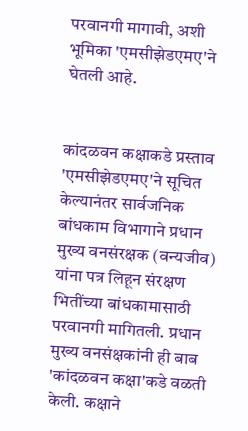परवानगी मागावी, अशी भूमिका 'एमसीझेडएमए'ने घेतली आहे.


कांदळवन कक्षाकडे प्रस्ताव
'एमसीझेडएमए'ने सूचित केल्यानंतर सार्वजनिक बांधकाम विभागाने प्रधान मुख्य वनसंरक्षक (वन्यजीव) यांना पत्र लिहून संरक्षण भितींच्या बांधकामासाठी परवानगी मागितली. प्रधान मुख्य वनसंक्षकांनी ही बाब 'कांदळवन कक्षा'कडे वळती केली. कक्षाने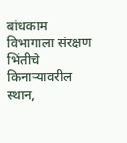बांधकाम विभागाला संरक्षण भिंतीचे किनाऱ्यावरील स्थान,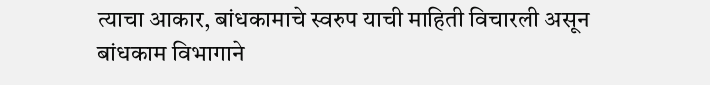त्याचा आकार, बांधकामाचे स्वरुप याची माहिती विचारली असून बांधकाम विभागाने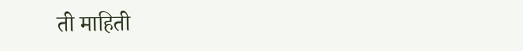ती माहिती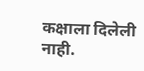कक्षाला दिलेली नाही.